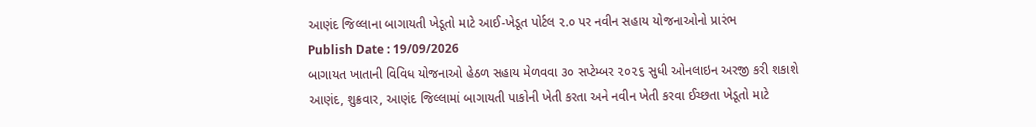આણંદ જિલ્લાના બાગાયતી ખેડૂતો માટે આઈ-ખેડૂત પોર્ટલ ૨.૦ પર નવીન સહાય યોજનાઓનો પ્રારંભ
Publish Date : 19/09/2026
બાગાયત ખાતાની વિવિધ યોજનાઓ હેઠળ સહાય મેળવવા ૩૦ સપ્ટેમ્બર ૨૦૨૬ સુધી ઓનલાઇન અરજી કરી શકાશે
આણંદ, શુક્રવાર, આણંદ જિલ્લામાં બાગાયતી પાકોની ખેતી કરતા અને નવીન ખેતી કરવા ઈચ્છતા ખેડૂતો માટે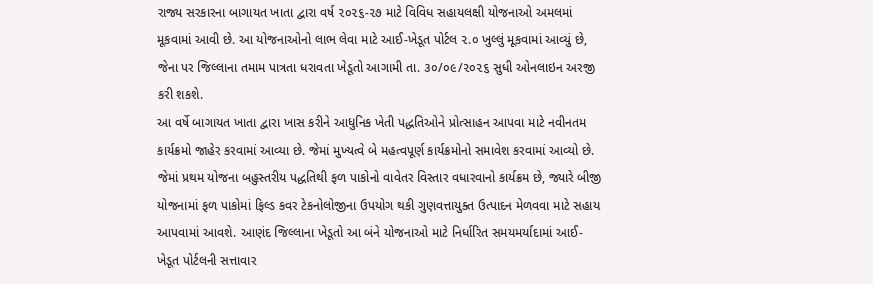રાજ્ય સરકારના બાગાયત ખાતા દ્વારા વર્ષ ૨૦૨૬-૨૭ માટે વિવિધ સહાયલક્ષી યોજનાઓ અમલમાં મૂકવામાં આવી છે. આ યોજનાઓનો લાભ લેવા માટે આઈ-ખેડૂત પોર્ટલ ૨.૦ ખુલ્લું મૂકવામાં આવ્યું છે, જેના પર જિલ્લાના તમામ પાત્રતા ધરાવતા ખેડૂતો આગામી તા. ૩૦/૦૯/૨૦૨૬ સુધી ઓનલાઇન અરજી કરી શકશે.
આ વર્ષે બાગાયત ખાતા દ્વારા ખાસ કરીને આધુનિક ખેતી પદ્ધતિઓને પ્રોત્સાહન આપવા માટે નવીનતમ કાર્યક્રમો જાહેર કરવામાં આવ્યા છે. જેમાં મુખ્યત્વે બે મહત્વપૂર્ણ કાર્યક્રમોનો સમાવેશ કરવામાં આવ્યો છે. જેમાં પ્રથમ યોજના બહુસ્તરીય પદ્ધતિથી ફળ પાકોનો વાવેતર વિસ્તાર વધારવાનો કાર્યક્રમ છે, જ્યારે બીજી યોજનામાં ફળ પાકોમાં ફિલ્ડ કવર ટેકનોલોજીના ઉપયોગ થકી ગુણવત્તાયુક્ત ઉત્પાદન મેળવવા માટે સહાય આપવામાં આવશે. આણંદ જિલ્લાના ખેડૂતો આ બંને યોજનાઓ માટે નિર્ધારિત સમયમર્યાદામાં આઈ-ખેડૂત પોર્ટલની સત્તાવાર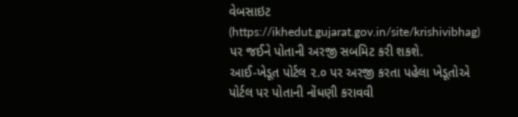વેબસાઇટ (https://ikhedut.gujarat.gov.in/site/krishivibhag) પર જઈને પોતાની અરજી સબમિટ કરી શકશે.
આઈ-ખેડૂત પોર્ટલ ૨.૦ પર અરજી કરતા પહેલા ખેડૂતોએ પોર્ટલ પર પોતાની નોંધણી કરાવવી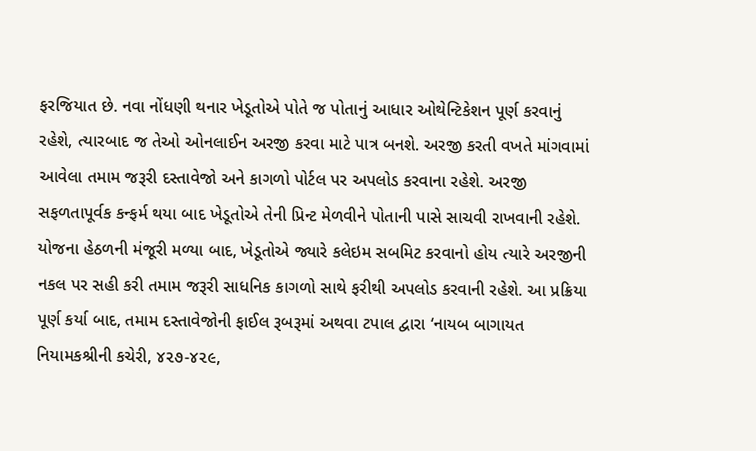ફરજિયાત છે. નવા નોંધણી થનાર ખેડૂતોએ પોતે જ પોતાનું આધાર ઓથેન્ટિકેશન પૂર્ણ કરવાનું રહેશે, ત્યારબાદ જ તેઓ ઓનલાઈન અરજી કરવા માટે પાત્ર બનશે. અરજી કરતી વખતે માંગવામાં આવેલા તમામ જરૂરી દસ્તાવેજો અને કાગળો પોર્ટલ પર અપલોડ કરવાના રહેશે. અરજી સફળતાપૂર્વક કન્ફર્મ થયા બાદ ખેડૂતોએ તેની પ્રિન્ટ મેળવીને પોતાની પાસે સાચવી રાખવાની રહેશે.
યોજના હેઠળની મંજૂરી મળ્યા બાદ, ખેડૂતોએ જ્યારે કલેઇમ સબમિટ કરવાનો હોય ત્યારે અરજીની નકલ પર સહી કરી તમામ જરૂરી સાધનિક કાગળો સાથે ફરીથી અપલોડ કરવાની રહેશે. આ પ્રક્રિયા પૂર્ણ કર્યા બાદ, તમામ દસ્તાવેજોની ફાઈલ રૂબરૂમાં અથવા ટપાલ દ્વારા ‘નાયબ બાગાયત નિયામકશ્રીની કચેરી, ૪૨૭-૪૨૯,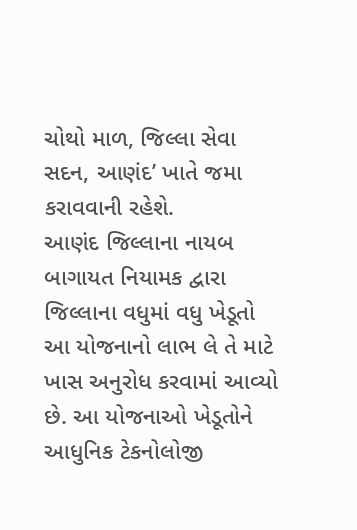ચોથો માળ, જિલ્લા સેવા સદન, આણંદ’ ખાતે જમા કરાવવાની રહેશે.
આણંદ જિલ્લાના નાયબ બાગાયત નિયામક દ્વારા જિલ્લાના વધુમાં વધુ ખેડૂતો આ યોજનાનો લાભ લે તે માટે ખાસ અનુરોધ કરવામાં આવ્યો છે. આ યોજનાઓ ખેડૂતોને આધુનિક ટેકનોલોજી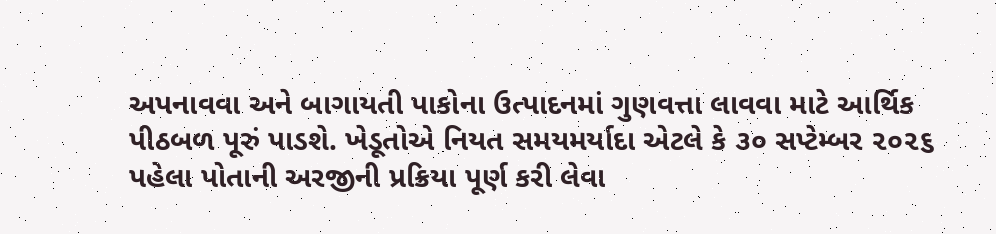અપનાવવા અને બાગાયતી પાકોના ઉત્પાદનમાં ગુણવત્તા લાવવા માટે આર્થિક પીઠબળ પૂરું પાડશે. ખેડૂતોએ નિયત સમયમર્યાદા એટલે કે ૩૦ સપ્ટેમ્બર ૨૦૨૬ પહેલા પોતાની અરજીની પ્રક્રિયા પૂર્ણ કરી લેવા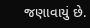જણાવાયું છે.